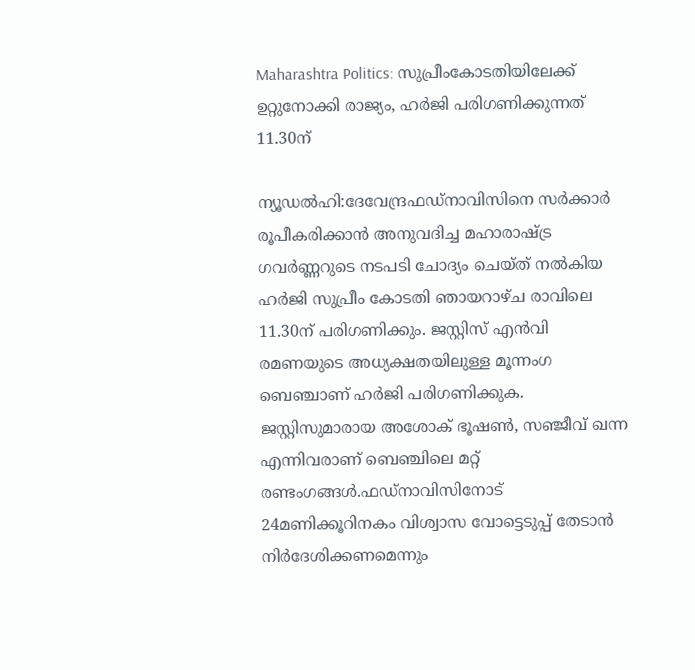Maharashtra Politics: സുപ്രീംകോടതിയിലേക്ക് ഉറ്റുനോക്കി രാജ്യം, ഹർജി പരിഗണിക്കുന്നത് 11.30ന്

ന്യൂഡൽഹി:ദേവേന്ദ്രഫഡ്നാവിസിനെ സർക്കാർ രൂപീകരിക്കാൻ അനുവദിച്ച മഹാരാഷ്ട്ര ഗവർണ്ണറുടെ നടപടി ചോദ്യം ചെയ്ത് നൽകിയ ഹർജി സുപ്രീം കോടതി ഞായറാഴ്ച രാവിലെ 11.30ന് പരിഗണിക്കും. ജസ്റ്റിസ് എൻവി രമണയുടെ അധ്യക്ഷതയിലുള്ള മൂന്നംഗ ബെഞ്ചാണ് ഹർജി പരിഗണിക്കുക. ജസ്റ്റിസുമാരായ അശോക് ഭൂഷൺ, സഞ്ജീവ് ഖന്ന എന്നിവരാണ് ബെഞ്ചിലെ മറ്റ് രണ്ടംഗങ്ങൾ.ഫഡ്നാവിസിനോട് 24മണിക്കൂറിനകം വിശ്വാസ വോട്ടെടുപ്പ് തേടാൻ നിർദേശിക്കണമെന്നും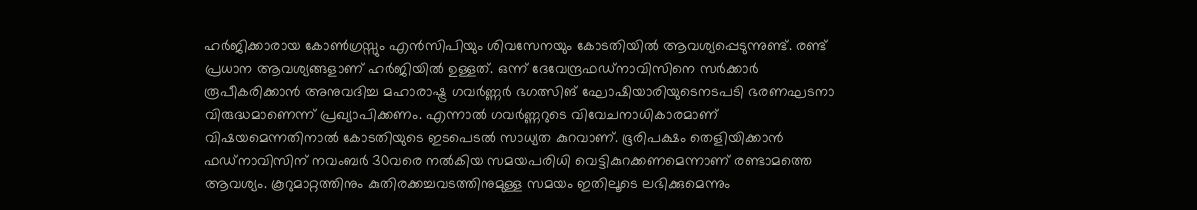ഹർജിക്കാരായ കോൺഗ്രസ്സും എൻസിപിയും ശിവസേനയും കോടതിയിൽ ആവശ്യപ്പെടുന്നുണ്ട്. രണ്ട് പ്രധാന ആവശ്യങ്ങളാണ് ഹർജിയിൽ ഉള്ളത്. ഒന്ന് ദേവേന്ദ്രഫഡ്നാവിസിനെ സർക്കാർ രൂപീകരിക്കാൻ അനുവദിച്ച മഹാരാഷ്ട്ര ഗവർണ്ണർ ഭഗത്സിങ് ഘോഷിയാരിയുടെനടപടി ഭരണഘടനാ വിരുദ്ധമാണെന്ന് പ്രഖ്യാപിക്കണം. എന്നാൽ ഗവർണ്ണറുടെ വിവേചനാധികാരമാണ് വിഷയമെന്നതിനാൽ കോടതിയുടെ ഇടപെടൽ സാധ്യത കുറവാണ്. ഭൂരിപക്ഷം തെളിയിക്കാൻ ഫഡ്നാവിസിന് നവംബർ 30വരെ നൽകിയ സമയപരിധി വെട്ടികുറക്കണമെന്നാണ് രണ്ടാമത്തെ ആവശ്യം. കൂറുമാറ്റത്തിനും കുതിരക്കച്ചവടത്തിനുമുള്ള സമയം ഇതിലൂടെ ലഭിക്കുമെന്നും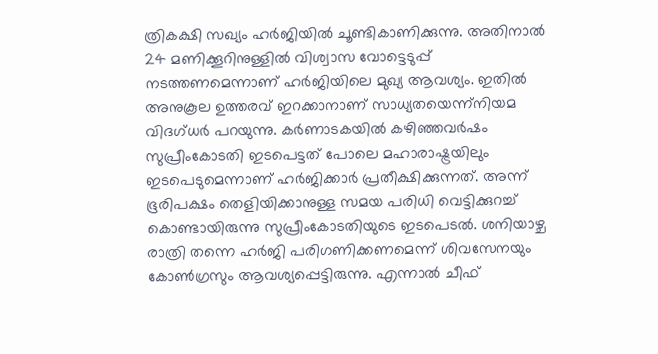ത്രികക്ഷി സഖ്യം ഹർജിയിൽ ചൂണ്ടികാണിക്കുന്നു. അതിനാൽ 24 മണിക്കൂറിനുള്ളിൽ വിശ്വാസ വോട്ടെടുപ്പ് നടത്തണമെന്നാണ് ഹർജിയിലെ മുഖ്യ ആവശ്യം. ഇതിൽ അനുകൂല ഉത്തരവ് ഇറക്കാനാണ് സാധ്യതയെന്ന്നിയമ വിദഗ്ധർ പറയുന്നു. കർണാടകയിൽ കഴിഞ്ഞവർഷം സുപ്രീംകോടതി ഇടപെട്ടത് പോലെ മഹാരാഷ്ട്രയിലും ഇടപെടുമെന്നാണ് ഹർജിക്കാർ പ്രതീക്ഷിക്കുന്നത്. അന്ന് ഭൂരിപക്ഷം തെളിയിക്കാനുള്ള സമയ പരിധി വെട്ടിക്കുറച്ച് കൊണ്ടായിരുന്നു സുപ്രീംകോടതിയുടെ ഇടപെടൽ. ശനിയാഴ്ച രാത്രി തന്നെ ഹർജി പരിഗണിക്കണമെന്ന് ശിവസേനയും കോൺഗ്രസും ആവശ്യപ്പെട്ടിരുന്നു. എന്നാൽ ചീഫ്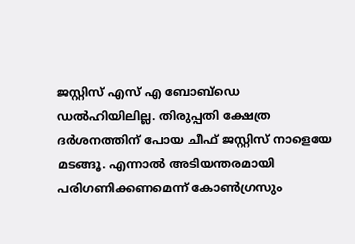ജസ്റ്റിസ് എസ് എ ബോബ്ഡെ ഡൽഹിയിലില്ല. തിരുപ്പതി ക്ഷേത്ര ദർശനത്തിന് പോയ ചീഫ് ജസ്റ്റിസ് നാളെയേ മടങ്ങൂ. എന്നാൽ അടിയന്തരമായി പരിഗണിക്കണമെന്ന് കോൺഗ്രസും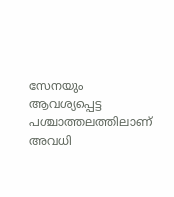സേനയും ആവശ്യപ്പെട്ട പശ്ചാത്തലത്തിലാണ് അവധി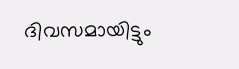ദിവസമായിട്ടും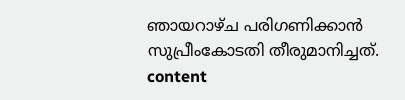ഞായറാഴ്ച പരിഗണിക്കാൻ സുപ്രീംകോടതി തീരുമാനിച്ചത്. content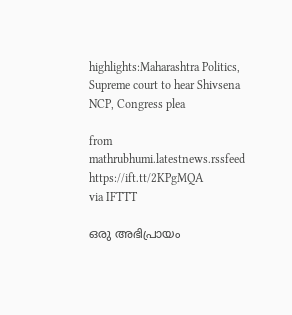highlights:Maharashtra Politics, Supreme court to hear Shivsena NCP, Congress plea

from mathrubhumi.latestnews.rssfeed https://ift.tt/2KPgMQA
via IFTTT

ഒരു അഭിപ്രായം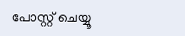പോസ്റ്റ് ചെയ്യൂ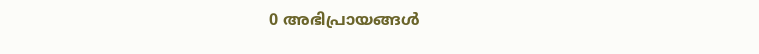0 അഭിപ്രായങ്ങള്‍